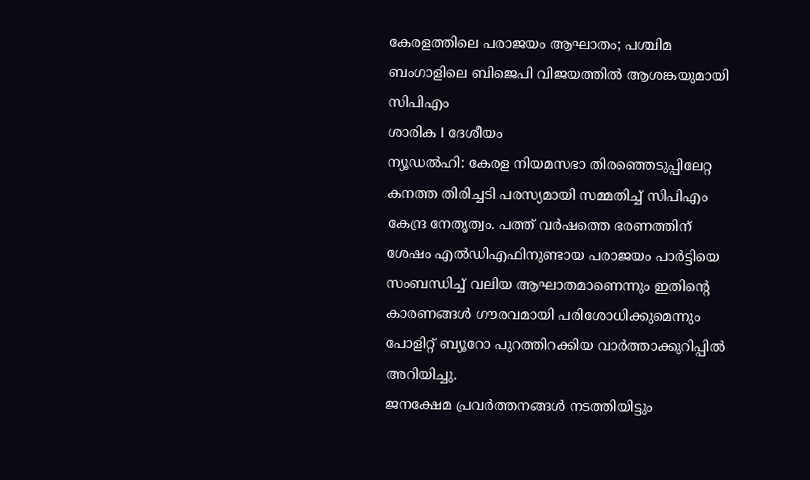കേരളത്തിലെ പരാജയം ആഘാതം; പശ്ചിമ ബംഗാളിലെ ബിജെപി വിജയത്തിൽ ആശങ്കയുമായി സിപിഎം
ശാരിക I ദേശീയം
ന്യൂഡൽഹി: കേരള നിയമസഭാ തിരഞ്ഞെടുപ്പിലേറ്റ കനത്ത തിരിച്ചടി പരസ്യമായി സമ്മതിച്ച് സിപിഎം കേന്ദ്ര നേതൃത്വം. പത്ത് വർഷത്തെ ഭരണത്തിന് ശേഷം എൽഡിഎഫിനുണ്ടായ പരാജയം പാർട്ടിയെ സംബന്ധിച്ച് വലിയ ആഘാതമാണെന്നും ഇതിന്റെ കാരണങ്ങൾ ഗൗരവമായി പരിശോധിക്കുമെന്നും പോളിറ്റ് ബ്യൂറോ പുറത്തിറക്കിയ വാർത്താക്കുറിപ്പിൽ അറിയിച്ചു.
ജനക്ഷേമ പ്രവർത്തനങ്ങൾ നടത്തിയിട്ടും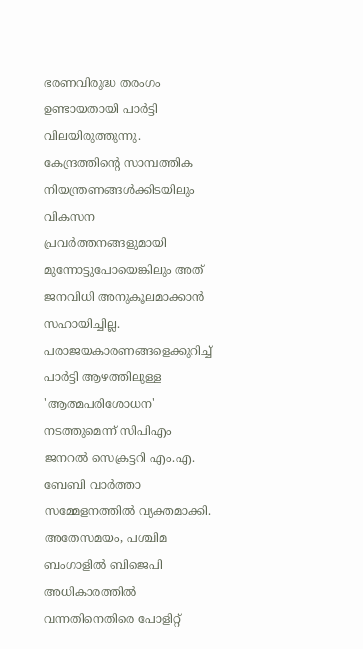ഭരണവിരുദ്ധ തരംഗം ഉണ്ടായതായി പാർട്ടി വിലയിരുത്തുന്നു. കേന്ദ്രത്തിന്റെ സാമ്പത്തിക നിയന്ത്രണങ്ങൾക്കിടയിലും വികസന പ്രവർത്തനങ്ങളുമായി മുന്നോട്ടുപോയെങ്കിലും അത് ജനവിധി അനുകൂലമാക്കാൻ സഹായിച്ചില്ല. പരാജയകാരണങ്ങളെക്കുറിച്ച് പാർട്ടി ആഴത്തിലുള്ള 'ആത്മപരിശോധന' നടത്തുമെന്ന് സിപിഎം ജനറൽ സെക്രട്ടറി എം.എ. ബേബി വാർത്താ സമ്മേളനത്തിൽ വ്യക്തമാക്കി.
അതേസമയം, പശ്ചിമ ബംഗാളിൽ ബിജെപി അധികാരത്തിൽ വന്നതിനെതിരെ പോളിറ്റ്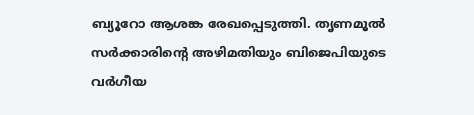ബ്യൂറോ ആശങ്ക രേഖപ്പെടുത്തി. തൃണമൂൽ സർക്കാരിന്റെ അഴിമതിയും ബിജെപിയുടെ വർഗീയ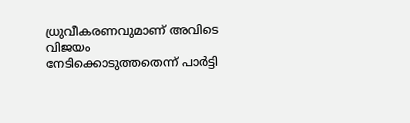ധ്രുവീകരണവുമാണ് അവിടെ വിജയം നേടിക്കൊടുത്തതെന്ന് പാർട്ടി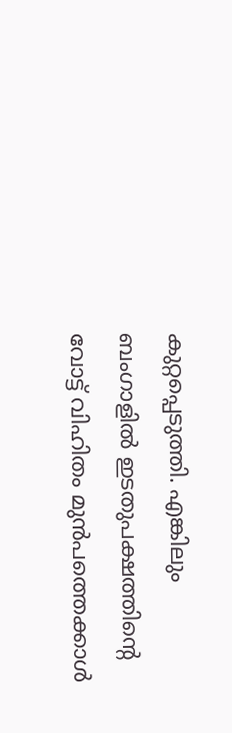കുറ്റപ്പെടുത്തി. എങ്കിലും ബംഗാളിൽ ഇടതുപക്ഷത്തിന്റെ വോട്ട് വിഹിതം മുൻപത്തെക്കാൾ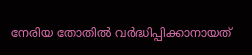നേരിയ തോതിൽ വർദ്ധിപ്പിക്കാനായത്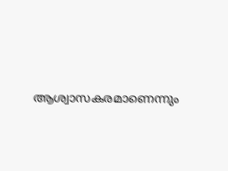ആശ്വാസകരമാണെന്നും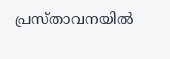പ്രസ്താവനയിൽ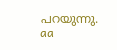പറയുന്നു.
aa